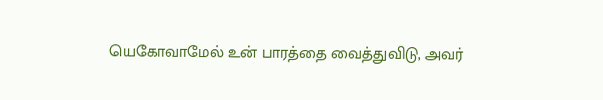யெகோவாமேல் உன் பாரத்தை வைத்துவிடு, அவர்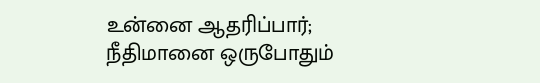உன்னை ஆதரிப்பார்; நீதிமானை ஒருபோதும்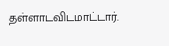தள்ளாடவிடமாட்டார்.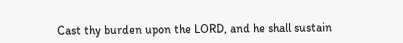Cast thy burden upon the LORD, and he shall sustain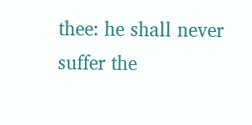thee: he shall never suffer the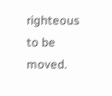righteous to be moved.